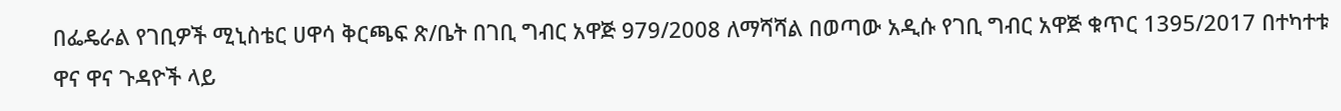በፌዴራል የገቢዎች ሚኒስቴር ሀዋሳ ቅርጫፍ ጽ/ቤት በገቢ ግብር አዋጅ 979/2008 ለማሻሻል በወጣው አዲሱ የገቢ ግብር አዋጅ ቁጥር 1395/2017 በተካተቱ ዋና ዋና ጉዳዮች ላይ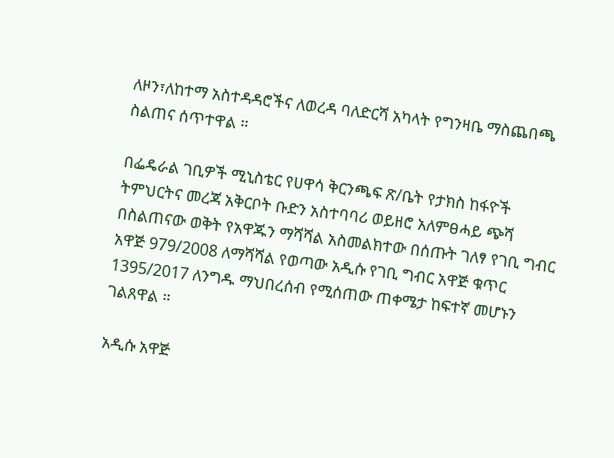ለዞን፣ለከተማ አስተዳዳሮችና ለወረዳ ባለድርሻ አካላት የግንዛቤ ማስጨበጫ ስልጠና ሰጥተዋል ።

በፌዴራል ገቢዎች ሚኒስቴር የሀዋሳ ቅርንጫፍ ጽ/ቤት የታክስ ከፋዮች ትምህርትና መረጃ አቅርቦት ቡድን አስተባባሪ ወይዘሮ አለምፀሓይ ጭሻ በስልጠናው ወቅት የአዋጁን ማሻሻል አስመልክተው በሰጡት ገለፃ የገቢ ግብር አዋጅ 979/2008 ለማሻሻል የወጣው አዲሱ የገቢ ግብር አዋጅ ቁጥር 1395/2017 ለንግዱ ማህበረሰብ የሚሰጠው ጠቀሜታ ከፍተኛ መሆኑን ገልጸዋል ።

አዲሱ አዋጅ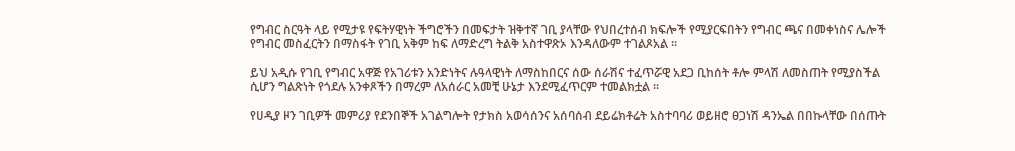የግብር ስርዓት ላይ የሚታዩ የፍትሃዊነት ችግሮችን በመፍታት ዝቅተኛ ገቢ ያላቸው የህበረተሰብ ክፍሎች የሚያርፍበትን የግብር ጫና በመቀነስና ሌሎች የግብር መስፈርትን በማስፋት የገቢ አቅም ከፍ ለማድረግ ትልቅ አስተዋጽኦ እንዳለውም ተገልጾአል ።

ይህ አዲሱ የገቢ የግብር አዋጅ የአገሪቱን አንድነትና ሉዓላዊነት ለማስከበርና ሰው ሰራሽና ተፈጥሯዊ አደጋ ቢከሰት ቶሎ ምላሽ ለመስጠት የሚያስችል ሲሆን ግልጽነት የጎደሉ አንቀጾችን በማረም ለአሰራር አመቺ ሁኔታ እንደሚፈጥርም ተመልክቷል ።

የሀዲያ ዞን ገቢዎች መምሪያ የደንበኞች አገልግሎት የታክስ አወሳሰንና አሰባሰብ ደይሬክቶሬት አስተባባሪ ወይዘሮ ፀጋነሽ ዳንኤል በበኩላቸው በሰጡት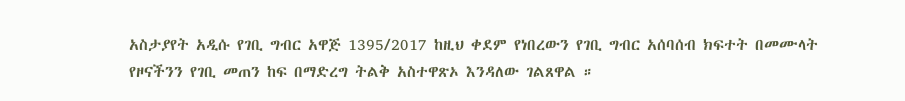አስታያየት አዲሱ የገቢ ግብር አዋጅ 1395/2017 ከዚህ ቀደም የነበረውን የገቢ ግብር አሰባሰብ ክፍተት በመሙላት የዞናችንን የገቢ መጠን ከፍ በማድረግ ትልቅ አስተዋጽኦ እንዳለው ገልጸዋል ።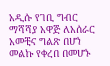አዲሱ የገቢ ግብር ማሻሻያ አዋጅ ለአሰራር አመቺና ግልጽ በሆነ መልኩ የቀረበ በመሆኑ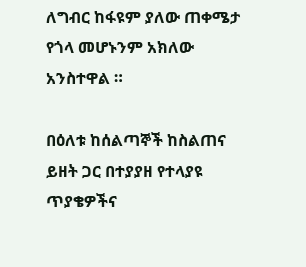ለግብር ከፋዩም ያለው ጠቀሜታ የጎላ መሆኑንም አክለው አንስተዋል ።

በዕለቱ ከሰልጣኞች ከስልጠና ይዘት ጋር በተያያዘ የተላያዩ ጥያቄዎችና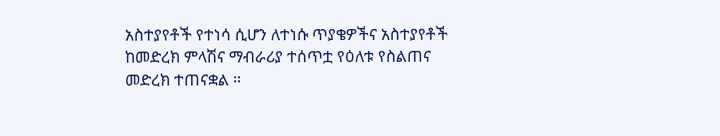አስተያየቶች የተነሳ ሲሆን ለተነሱ ጥያቄዎችና አስተያየቶች ከመድረክ ምላሽና ማብራሪያ ተሰጥቷ የዕለቱ የስልጠና መድረክ ተጠናቋል ።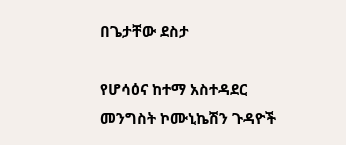በጌታቸው ደስታ

የሆሳዕና ከተማ አስተዳደር መንግስት ኮሙኒኬሽን ጉዳዮች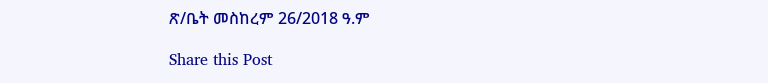ጽ/ቤት መስከረም 26/2018 ዓ.ም

Share this Post